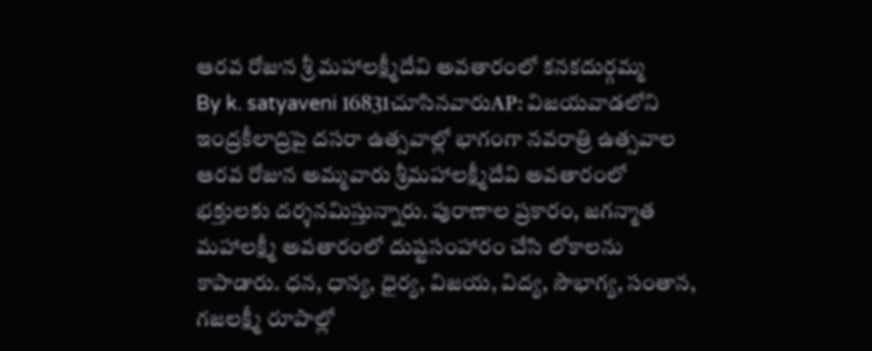ఆరవ రోజున శ్రీ మహాలక్ష్మీదేవి అవతారంలో కనకదుర్గమ్మ
By k. satyaveni 16831చూసినవారుAP: విజయవాడలోని ఇంద్రకీలాద్రిపై దసరా ఉత్సవాల్లో భాగంగా నవరాత్రి ఉత్సవాల ఆరవ రోజున అమ్మవారు శ్రీమహాలక్ష్మీదేవి అవతారంలో భక్తులకు దర్శనమిస్తున్నారు. పురాణాల ప్రకారం, జగన్మాత మహాలక్ష్మీ అవతారంలో దుష్టసంహారం చేసి లోకాలను కాపాడారు. ధన, ధాన్య, ధైర్య, విజయ, విద్య, సౌభాగ్య, సంతాన, గజలక్ష్మీ రూపాల్లో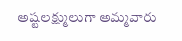అష్టలక్ష్ములుగా అమ్మవారు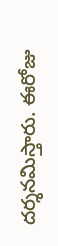దర్శనమిస్తారు. ఈరోజు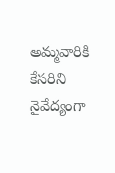అమ్మవారికి కేసరిని నైవేద్యంగా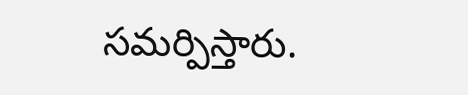సమర్పిస్తారు.